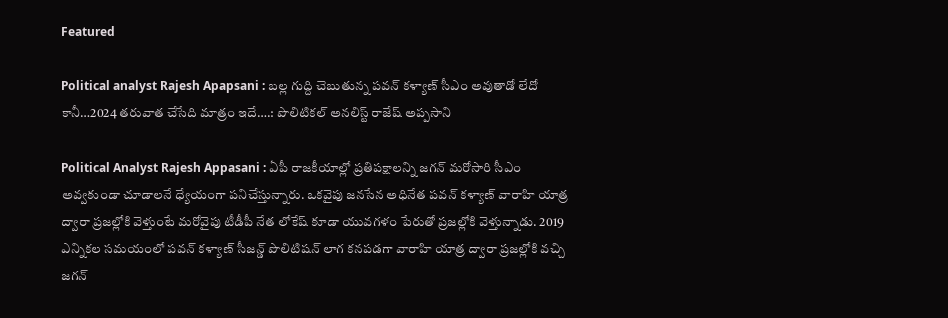Featured

Political analyst Rajesh Apapsani : బల్ల గుద్ది చెబుతున్న పవన్ కళ్యాణ్ సీఎం అవుతాడో లేదో కానీ…2024 తరువాత చేసేది మాత్రం ఇదే….: పొలిటికల్ అనలిస్ట్ రాజేష్ అప్పసాని

Political Analyst Rajesh Appasani : ఏపీ రాజకీయాల్లో ప్రతిపక్షాలన్ని జగన్ మరోసారి సీఎం అవ్వకుండా చూడాలనే ధ్యేయంగా పనిచేస్తున్నారు. ఒకవైపు జనసేన అధినేత పవన్ కళ్యాణ్ వారాహి యాత్ర ద్వారా ప్రజల్లోకి వెళ్తుంటే మరోవైపు టీడీపీ నేత లోకేష్ కూడా యువగళం పేరుతో ప్రజల్లోకి వెళ్తున్నాడు. 2019 ఎన్నికల సమయంలో పవన్ కళ్యాణ్ సీజన్డ్ పొలిటిషన్ లాగ కనపడగా వారాహి యాత్ర ద్వారా ప్రజల్లోకి వచ్చి జగన్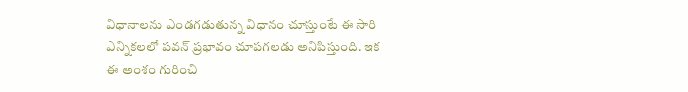విధానాలను ఎండగడుతున్న విధానం చూస్తుంటే ఈ సారి ఎన్నికలలో పవన్ ప్రభావం చూపగలడు అనిపిస్తుంది. ఇక ఈ అంశం గురించి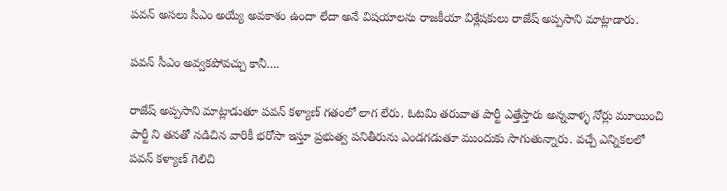పవన్ అసలు సీఎం అయ్యే అవకాశం ఉందా లేదా అనే విషయాలను రాజకీయా విశ్లేషకులు రాజేష్ అప్పసాని మాట్లాడారు.

పవన్ సీఎం అవ్వకపోవచ్చు కానీ….

రాజేష్ అప్పసాని మాట్లాడుతూ పవన్ కళ్యాణ్ గతంలో లాగ లేరు. ఓటమి తరువాత పార్టీ ఎత్తేస్తారు అన్నవాళ్ళ నోర్లు మూయించి పార్టీ ని తనతో నడిచిన వారికీ భరోసా ఇస్తూ ప్రభుత్వ పనితీరును ఎండగడుతూ ముందుకు సాగుతున్నారు. వచ్చే ఎన్నికలలో పవన్ కళ్యాణ్ గెలిచి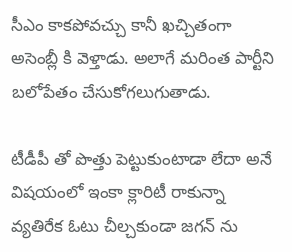సీఎం కాకపోవచ్చు కానీ ఖచ్చితంగా అసెంబ్లీ కి వెళ్తాడు. అలాగే మరింత పార్టీని బలోపేతం చేసుకోగలుగుతాడు.

టీడీపీ తో పొత్తు పెట్టుకుంటాడా లేదా అనే విషయంలో ఇంకా క్లారిటీ రాకున్నా వ్యతిరేక ఓటు చీల్చకుండా జగన్ ను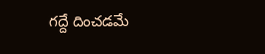గద్దే దించడమే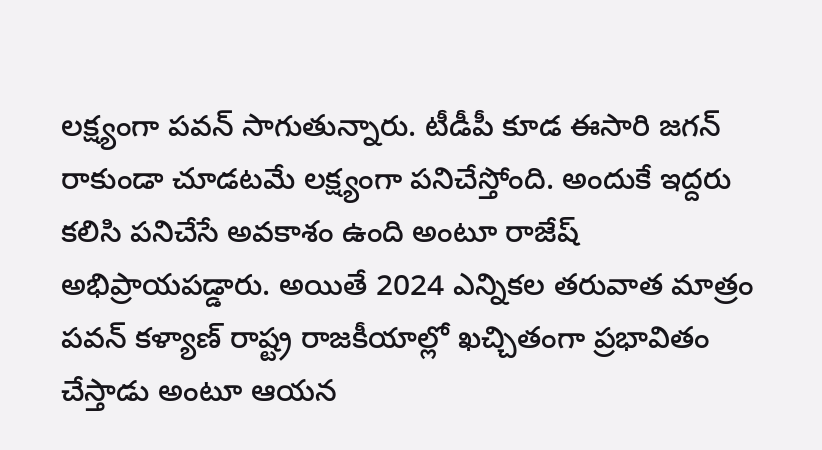లక్ష్యంగా పవన్ సాగుతున్నారు. టీడీపీ కూడ ఈసారి జగన్ రాకుండా చూడటమే లక్ష్యంగా పనిచేస్తోంది. అందుకే ఇద్దరు కలిసి పనిచేసే అవకాశం ఉంది అంటూ రాజేష్ అభిప్రాయపడ్డారు. అయితే 2024 ఎన్నికల తరువాత మాత్రం పవన్ కళ్యాణ్ రాష్ట్ర రాజకీయాల్లో ఖచ్చితంగా ప్రభావితం చేస్తాడు అంటూ ఆయన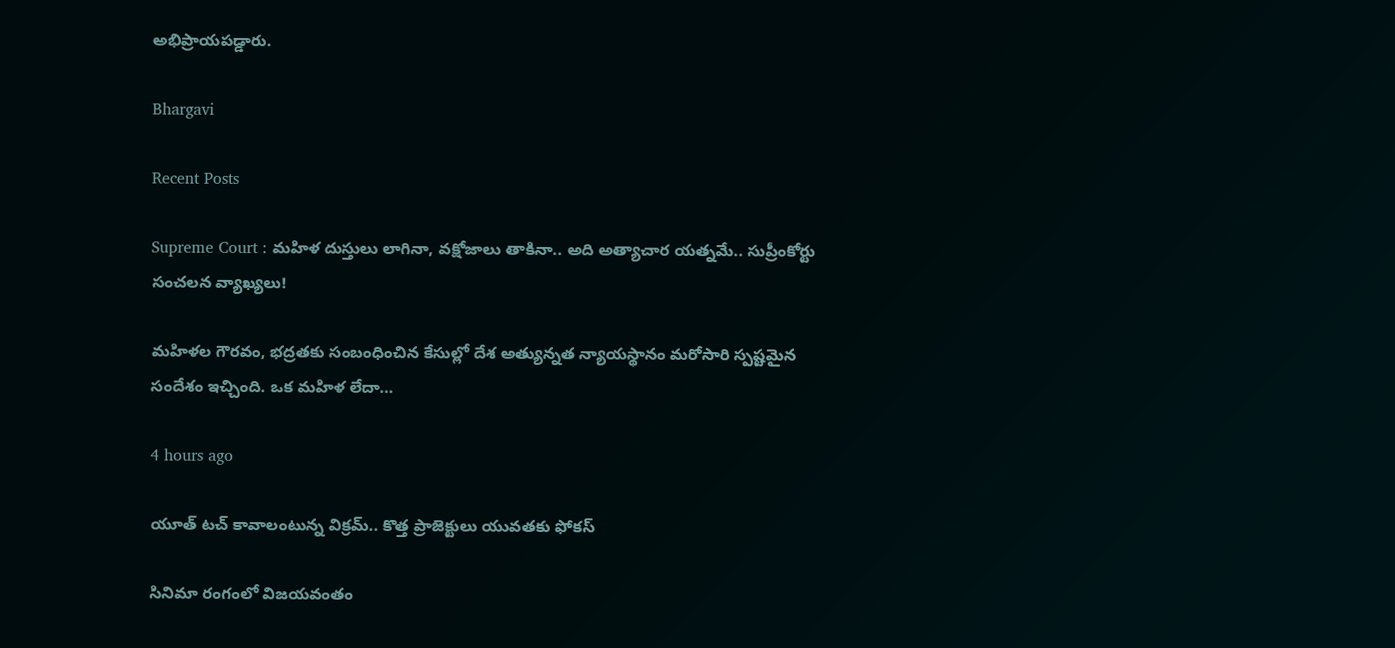అభిప్రాయపడ్డారు.

Bhargavi

Recent Posts

Supreme Court : మహిళ దుస్తులు లాగినా, వక్షోజాలు తాకినా.. అది అత్యాచార యత్నమే.. సుప్రీంకోర్టు సంచలన వ్యాఖ్యలు!

మహిళల గౌరవం, భద్రతకు సంబంధించిన కేసుల్లో దేశ అత్యున్నత న్యాయస్థానం మరోసారి స్పష్టమైన సందేశం ఇచ్చింది. ఒక మహిళ లేదా…

4 hours ago

యూత్ టచ్ కావాలంటున్న విక్రమ్.. కొత్త ప్రాజెక్టులు యువతకు ఫోకస్

సినిమా రంగంలో విజయవంతం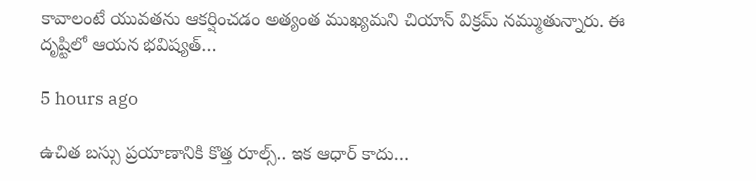కావాలంటే యువతను ఆకర్షించడం అత్యంత ముఖ్యమని చియాన్ విక్రమ్ నమ్ముతున్నారు. ఈ దృష్టిలో ఆయన భవిష్యత్…

5 hours ago

ఉచిత బస్సు ప్రయాణానికి కొత్త రూల్స్.. ఇక ఆధార్ కాదు…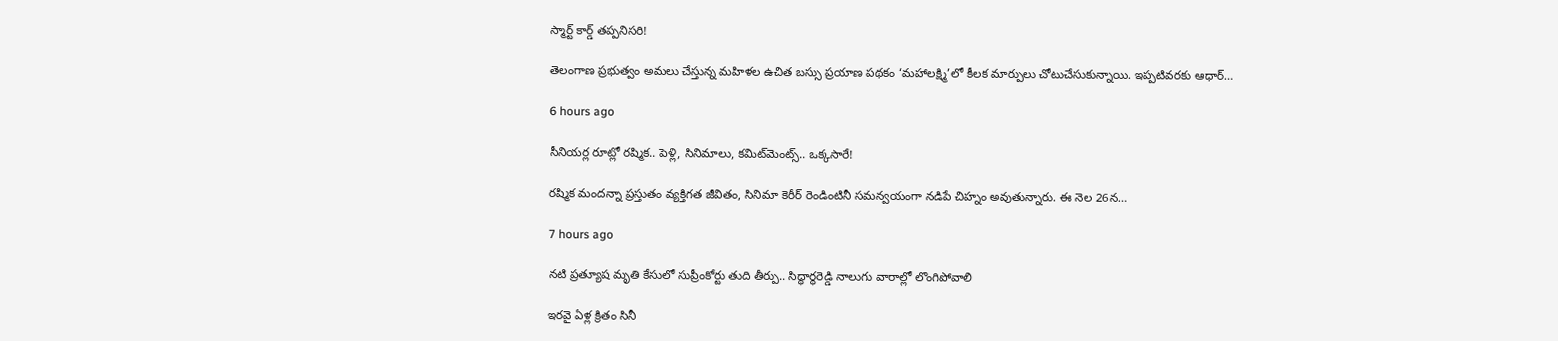స్మార్ట్ కార్డ్ తప్పనిసరి!

తెలంగాణ ప్రభుత్వం అమలు చేస్తున్న మహిళల ఉచిత బస్సు ప్రయాణ పథకం ‘మహాలక్ష్మి’లో కీలక మార్పులు చోటుచేసుకున్నాయి. ఇప్పటివరకు ఆధార్…

6 hours ago

సీనియర్ల రూట్లో రష్మిక.. పెళ్లి, సినిమాలు, కమిట్‌మెంట్స్.. ఒక్కసారే!

రష్మిక మందన్నా ప్రస్తుతం వ్యక్తిగత జీవితం, సినిమా కెరీర్ రెండింటినీ సమన్వయంగా నడిపే చిహ్నం అవుతున్నారు. ఈ నెల 26న…

7 hours ago

నటి ప్రత్యూష మృతి కేసులో సుప్రీంకోర్టు తుది తీర్పు.. సిద్ధార్థరెడ్డి నాలుగు వారాల్లో లొంగిపోవాలి

ఇరవై ఏళ్ల క్రితం సినీ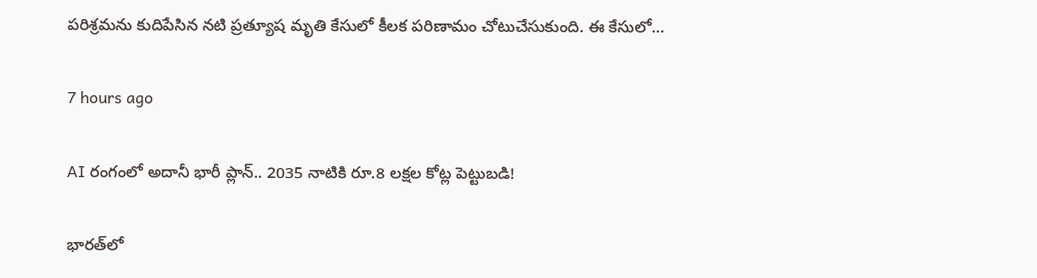పరిశ్రమను కుదిపేసిన నటి ప్రత్యూష మృతి కేసులో కీలక పరిణామం చోటుచేసుకుంది. ఈ కేసులో…

7 hours ago

AI రంగంలో అదానీ భారీ ప్లాన్.. 2035 నాటికి రూ.8 లక్షల కోట్ల పెట్టుబడి!

భారత్‌లో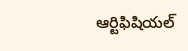ఆర్టిఫిషియల్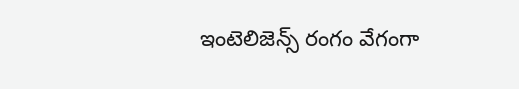ఇంటెలిజెన్స్ రంగం వేగంగా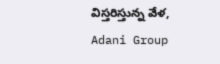విస్తరిస్తున్న వేళ, Adani Group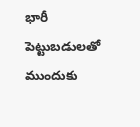భారీ పెట్టుబడులతో ముందుకు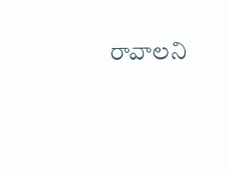రావాలని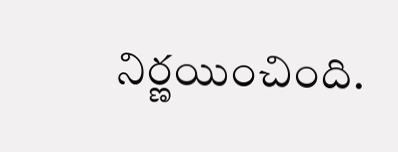నిర్ణయించింది.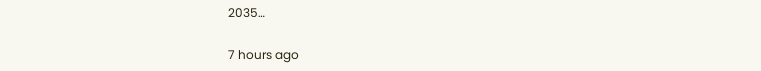2035…

7 hours ago